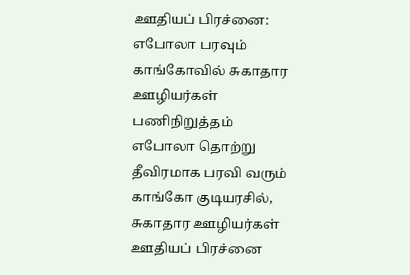ஊதியப் பிரச்னை: எபோலா பரவும் காங்கோவில் சுகாதார ஊழியர்கள் பணிநிறுத்தம்
எபோலா தொற்று தீவிரமாக பரவி வரும் காங்கோ குடியரசில், சுகாதார ஊழியர்கள் ஊதியப் பிரச்னை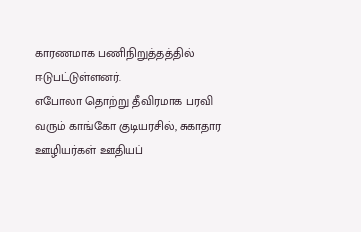காரணமாக பணிநிறுத்தத்தில் ஈடுபட்டுள்ளனர்.
எபோலா தொற்று தீவிரமாக பரவி வரும் காங்கோ குடியரசில், சுகாதார ஊழியர்கள் ஊதியப்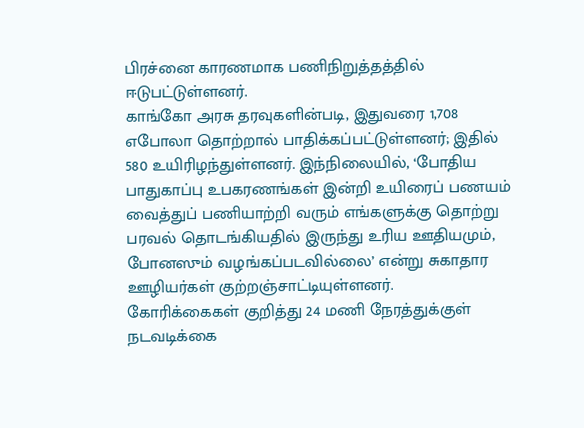பிரச்னை காரணமாக பணிநிறுத்தத்தில் ஈடுபட்டுள்ளனர்.
காங்கோ அரசு தரவுகளின்படி, இதுவரை 1,708 எபோலா தொற்றால் பாதிக்கப்பட்டுள்ளனர்; இதில் 580 உயிரிழந்துள்ளனர். இந்நிலையில், ‘போதிய பாதுகாப்பு உபகரணங்கள் இன்றி உயிரைப் பணயம் வைத்துப் பணியாற்றி வரும் எங்களுக்கு தொற்று பரவல் தொடங்கியதில் இருந்து உரிய ஊதியமும், போனஸும் வழங்கப்படவில்லை’ என்று சுகாதார ஊழியர்கள் குற்றஞ்சாட்டியுள்ளனர்.
கோரிக்கைகள் குறித்து 24 மணி நேரத்துக்குள் நடவடிக்கை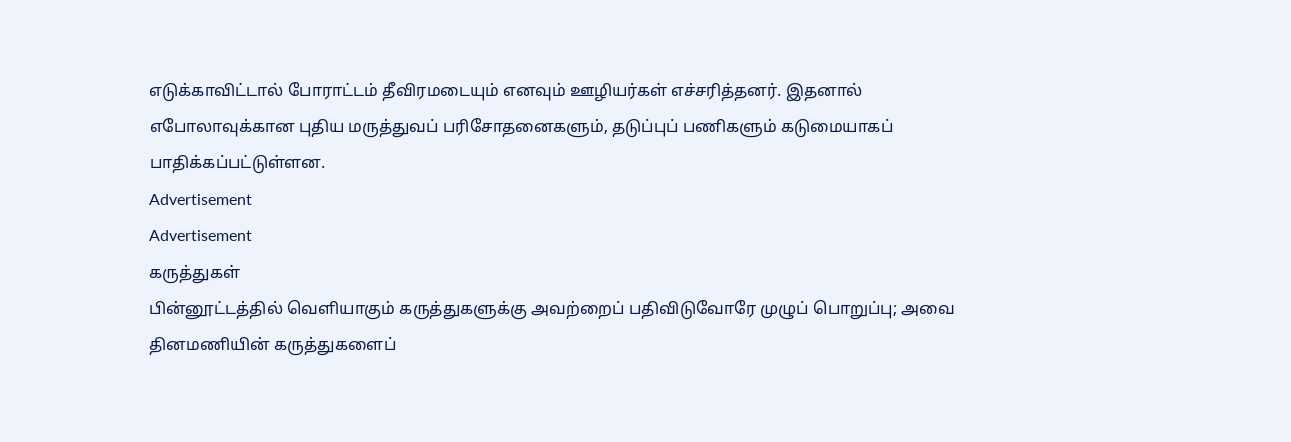எடுக்காவிட்டால் போராட்டம் தீவிரமடையும் எனவும் ஊழியர்கள் எச்சரித்தனர். இதனால் எபோலாவுக்கான புதிய மருத்துவப் பரிசோதனைகளும், தடுப்புப் பணிகளும் கடுமையாகப் பாதிக்கப்பட்டுள்ளன.
Advertisement
Advertisement
கருத்துகள்
பின்னூட்டத்தில் வெளியாகும் கருத்துகளுக்கு அவற்றைப் பதிவிடுவோரே முழுப் பொறுப்பு; அவை தினமணியின் கருத்துகளைப்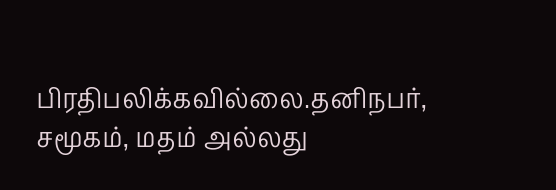பிரதிபலிக்கவில்லை.தனிநபர், சமூகம், மதம் அல்லது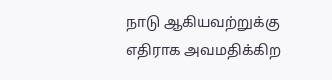நாடு ஆகியவற்றுக்கு எதிராக அவமதிக்கிற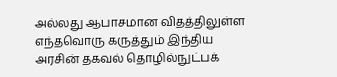அல்லது ஆபாசமான விதத்திலுள்ள எந்தவொரு கருத்தும் இந்திய அரசின் தகவல் தொழில்நுட்பக்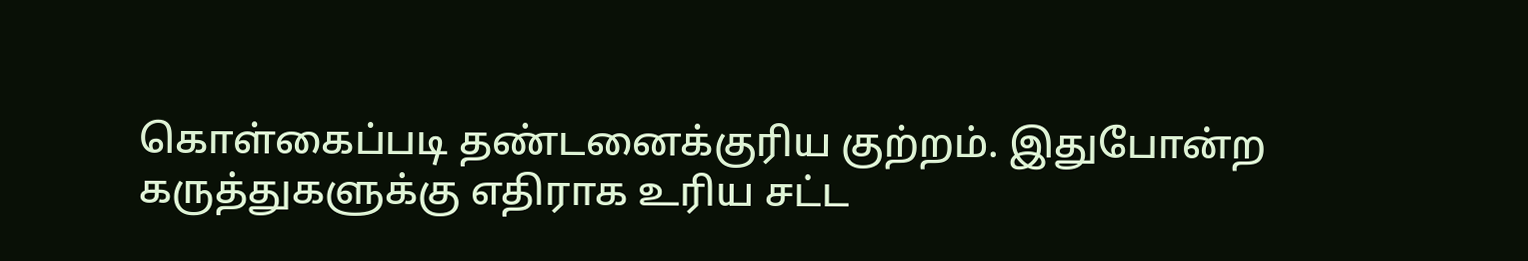கொள்கைப்படி தண்டனைக்குரிய குற்றம். இதுபோன்ற கருத்துகளுக்கு எதிராக உரிய சட்ட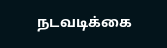நடவடிக்கை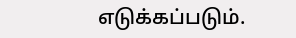எடுக்கப்படும்.